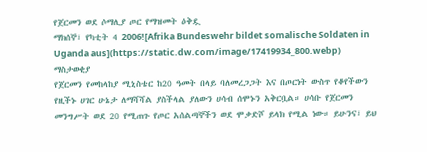የጀርመን ወደ ሶማሊያ ጦር የማዝመት ዕቅዷ
ማክሰኞ፣ የካቲት 4 2006![Afrika Bundeswehr bildet somalische Soldaten in Uganda aus](https://static.dw.com/image/17419934_800.webp)
ማስታወቂያ
የጀርመን የመከላከያ ሚኒስቴር ከ20 ዓመት በላይ ባለመረጋጋት እና በጦርነት ውስጥ የቆየችውን የዚችኑ ሀገር ሁኔታ ለማሻሻል ያስችላል ያለውን ሀሳብ ሰሞኑን አቅርቧል። ሀሳቡ የጀርመን መንግሥት ወደ 20 የሚጠጉ የጦር አሰልጣኞችን ወደ ሞቃድሾ ይላክ የሚል ነው። ይሁንና፣ ይህ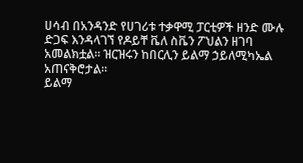ሀሳብ በአንዳንድ የሀገሪቱ ተቃዋሚ ፓርቲዎች ዘንድ ሙሉ ድጋፍ እንዳላገኘ የዶይቸ ቬለ ስቬን ፖህልን ዘገባ አመልክቷል። ዝርዝሩን ከበርሊን ይልማ ኃይለሚካኤል አጠናቅሮታል።
ይልማ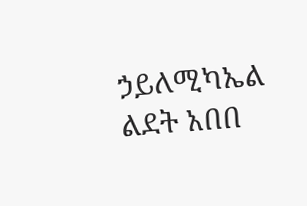ኃይለሚካኤል
ልደት አበበ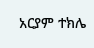አርያም ተክሌ